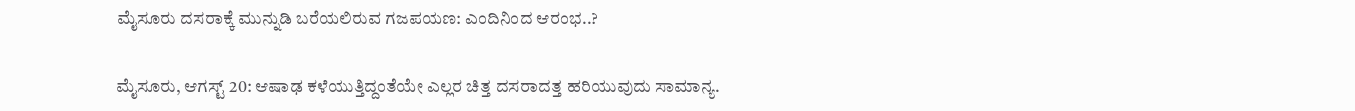ಮೈಸೂರು ದಸರಾಕ್ಕೆ ಮುನ್ನುಡಿ ಬರೆಯಲಿರುವ ಗಜಪಯಣ: ಎಂದಿನಿಂದ ಆರಂಭ..?

ಮೈಸೂರು, ಆಗಸ್ಟ್‌ 20: ಆಷಾಢ ಕಳೆಯುತ್ತಿದ್ದಂತೆಯೇ ಎಲ್ಲರ ಚಿತ್ತ ದಸರಾದತ್ತ ಹರಿಯುವುದು ಸಾಮಾನ್ಯ.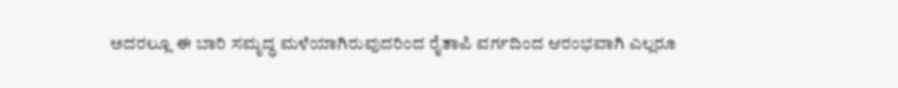ಅದರಲ್ಲೂ ಈ ಬಾರಿ ಸಮೃದ್ಧ ಮಳೆಯಾಗಿರುವುದರಿಂದ ರೈತಾಪಿ ವರ್ಗದಿಂದ ಆರಂಭವಾಗಿ ಎಲ್ಲರೂ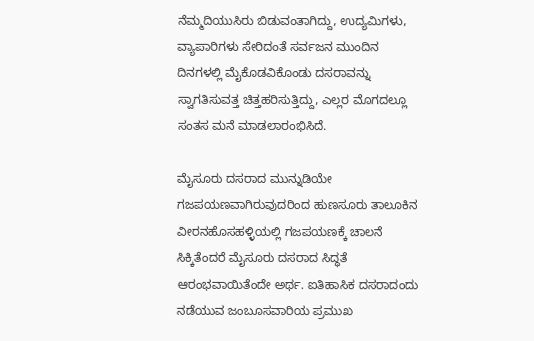ನೆಮ್ಮದಿಯುಸಿರು ಬಿಡುವಂತಾಗಿದ್ದು, ಉದ್ಯಮಿಗಳು, ವ್ಯಾಪಾರಿಗಳು ಸೇರಿದಂತೆ ಸರ್ವಜನ ಮುಂದಿನ ದಿನಗಳಲ್ಲಿ ಮೈಕೊಡವಿಕೊಂಡು ದಸರಾವನ್ನು ಸ್ವಾಗತಿಸುವತ್ತ ಚಿತ್ತಹರಿಸುತ್ತಿದ್ದು, ಎಲ್ಲರ ಮೊಗದಲ್ಲೂ ಸಂತಸ ಮನೆ ಮಾಡಲಾರಂಭಿಸಿದೆ.

ಮೈಸೂರು ದಸರಾದ ಮುನ್ನುಡಿಯೇ ಗಜಪಯಣವಾಗಿರುವುದರಿಂದ ಹುಣಸೂರು ತಾಲೂಕಿನ ವೀರನಹೊಸಹಳ್ಳಿಯಲ್ಲಿ ಗಜಪಯಣಕ್ಕೆ ಚಾಲನೆ ಸಿಕ್ಕಿತೆಂದರೆ ಮೈಸೂರು ದಸರಾದ ಸಿದ್ಧತೆ ಆರಂಭವಾಯಿತೆಂದೇ ಅರ್ಥ. ಐತಿಹಾಸಿಕ ದಸರಾದಂದು ನಡೆಯುವ ಜಂಬೂಸವಾರಿಯ ಪ್ರಮುಖ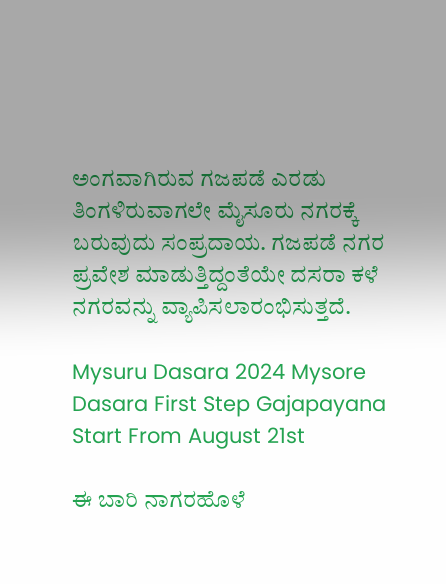ಅಂಗವಾಗಿರುವ ಗಜಪಡೆ ಎರಡು ತಿಂಗಳಿರುವಾಗಲೇ ಮೈಸೂರು ನಗರಕ್ಕೆ ಬರುವುದು ಸಂಪ್ರದಾಯ. ಗಜಪಡೆ ನಗರ ಪ್ರವೇಶ ಮಾಡುತ್ತಿದ್ದಂತೆಯೇ ದಸರಾ ಕಳೆ ನಗರವನ್ನು ವ್ಯಾಪಿಸಲಾರಂಭಿಸುತ್ತದೆ.

Mysuru Dasara 2024 Mysore Dasara First Step Gajapayana Start From August 21st

ಈ ಬಾರಿ ನಾಗರಹೊಳೆ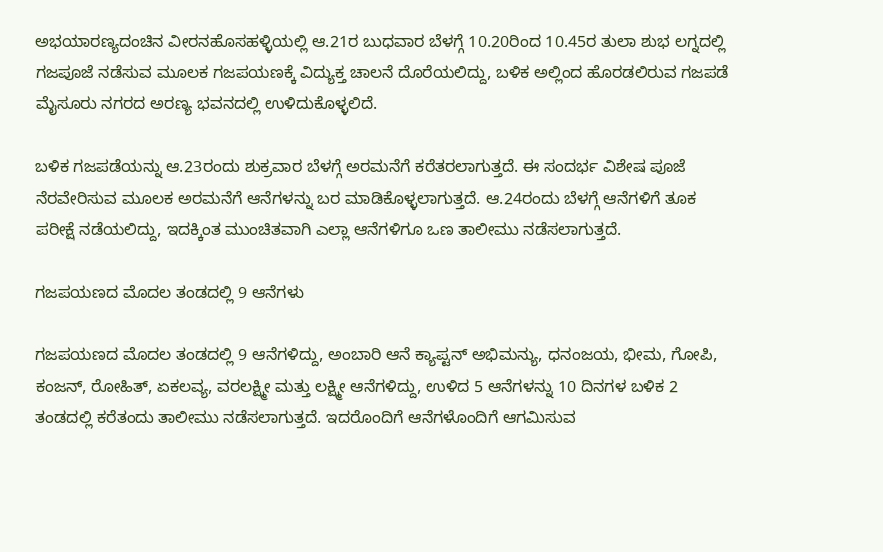ಅಭಯಾರಣ್ಯದಂಚಿನ ವೀರನಹೊಸಹಳ್ಳಿಯಲ್ಲಿ ಆ.21ರ ಬುಧವಾರ ಬೆಳಗ್ಗೆ 10.20ರಿಂದ 10.45ರ ತುಲಾ ಶುಭ ಲಗ್ನದಲ್ಲಿ ಗಜಪೂಜೆ ನಡೆಸುವ ಮೂಲಕ ಗಜಪಯಣಕ್ಕೆ ವಿದ್ಯುಕ್ತ ಚಾಲನೆ ದೊರೆಯಲಿದ್ದು, ಬಳಿಕ ಅಲ್ಲಿಂದ ಹೊರಡಲಿರುವ ಗಜಪಡೆ ಮೈಸೂರು ನಗರದ ಅರಣ್ಯ ಭವನದಲ್ಲಿ ಉಳಿದುಕೊಳ್ಳಲಿದೆ.

ಬಳಿಕ ಗಜಪಡೆಯನ್ನು ಆ.23ರಂದು ಶುಕ್ರವಾರ ಬೆಳಗ್ಗೆ ಅರಮನೆಗೆ ಕರೆತರಲಾಗುತ್ತದೆ. ಈ ಸಂದರ್ಭ ವಿಶೇಷ ಪೂಜೆ ನೆರವೇರಿಸುವ ಮೂಲಕ ಅರಮನೆಗೆ ಆನೆಗಳನ್ನು ಬರ ಮಾಡಿಕೊಳ್ಳಲಾಗುತ್ತದೆ. ಆ.24ರಂದು ಬೆಳಗ್ಗೆ ಆನೆಗಳಿಗೆ ತೂಕ ಪರೀಕ್ಷೆ ನಡೆಯಲಿದ್ದು, ಇದಕ್ಕಿಂತ ಮುಂಚಿತವಾಗಿ ಎಲ್ಲಾ ಆನೆಗಳಿಗೂ ಒಣ ತಾಲೀಮು ನಡೆಸಲಾಗುತ್ತದೆ.

ಗಜಪಯಣದ ಮೊದಲ ತಂಡದಲ್ಲಿ 9 ಆನೆಗಳು

ಗಜಪಯಣದ ಮೊದಲ ತಂಡದಲ್ಲಿ 9 ಆನೆಗಳಿದ್ದು, ಅಂಬಾರಿ ಆನೆ ಕ್ಯಾಪ್ಟನ್ ಅಭಿಮನ್ಯು, ಧನಂಜಯ, ಭೀಮ, ಗೋಪಿ, ಕಂಜನ್, ರೋಹಿತ್, ಏಕಲವ್ಯ, ವರಲಕ್ಷ್ಮೀ ಮತ್ತು ಲಕ್ಷ್ಮೀ ಆನೆಗಳಿದ್ದು, ಉಳಿದ 5 ಆನೆಗಳನ್ನು 10 ದಿನಗಳ ಬಳಿಕ 2 ತಂಡದಲ್ಲಿ ಕರೆತಂದು ತಾಲೀಮು ನಡೆಸಲಾಗುತ್ತದೆ. ಇದರೊಂದಿಗೆ ಆನೆಗಳೊಂದಿಗೆ ಆಗಮಿಸುವ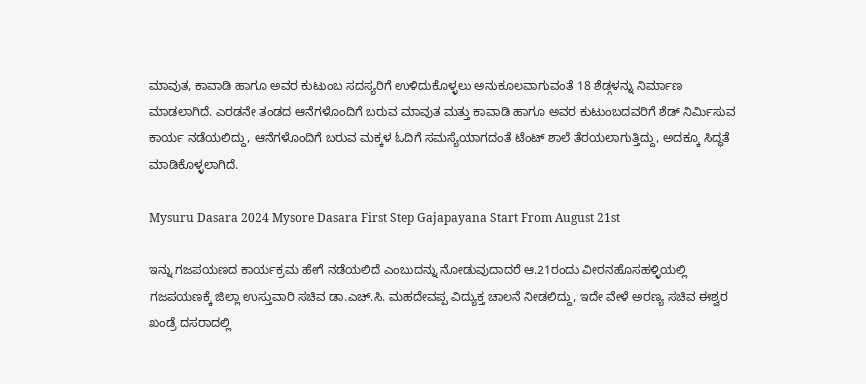ಮಾವುತ, ಕಾವಾಡಿ ಹಾಗೂ ಅವರ ಕುಟುಂಬ ಸದಸ್ಯರಿಗೆ ಉಳಿದುಕೊಳ್ಳಲು ಅನುಕೂಲವಾಗುವಂತೆ 18 ಶೆಡ್ಗಳನ್ನು ನಿರ್ಮಾಣ ಮಾಡಲಾಗಿದೆ. ಎರಡನೇ ತಂಡದ ಆನೆಗಳೊಂದಿಗೆ ಬರುವ ಮಾವುತ ಮತ್ತು ಕಾವಾಡಿ ಹಾಗೂ ಅವರ ಕುಟುಂಬದವರಿಗೆ ಶೆಡ್ ನಿರ್ಮಿಸುವ ಕಾರ್ಯ ನಡೆಯಲಿದ್ದು, ಆನೆಗಳೊಂದಿಗೆ ಬರುವ ಮಕ್ಕಳ ಓದಿಗೆ ಸಮಸ್ಯೆಯಾಗದಂತೆ ಟೆಂಟ್ ಶಾಲೆ ತೆರಯಲಾಗುತ್ತಿದ್ದು, ಅದಕ್ಕೂ ಸಿದ್ಧತೆ ಮಾಡಿಕೊಳ್ಳಲಾಗಿದೆ.

Mysuru Dasara 2024 Mysore Dasara First Step Gajapayana Start From August 21st

ಇನ್ನು ಗಜಪಯಣದ ಕಾರ್ಯಕ್ರಮ ಹೇಗೆ ನಡೆಯಲಿದೆ ಎಂಬುದನ್ನು ನೋಡುವುದಾದರೆ ಆ.21ರಂದು ವೀರನಹೊಸಹಳ್ಳಿಯಲ್ಲಿ ಗಜಪಯಣಕ್ಕೆ ಜಿಲ್ಲಾ ಉಸ್ತುವಾರಿ ಸಚಿವ ಡಾ.ಎಚ್.ಸಿ. ಮಹದೇವಪ್ಪ ವಿದ್ಯುಕ್ತ ಚಾಲನೆ ನೀಡಲಿದ್ದು, ಇದೇ ವೇಳೆ ಅರಣ್ಯ ಸಚಿವ ಈಶ್ವರ ಖಂಡ್ರೆ ದಸರಾದಲ್ಲಿ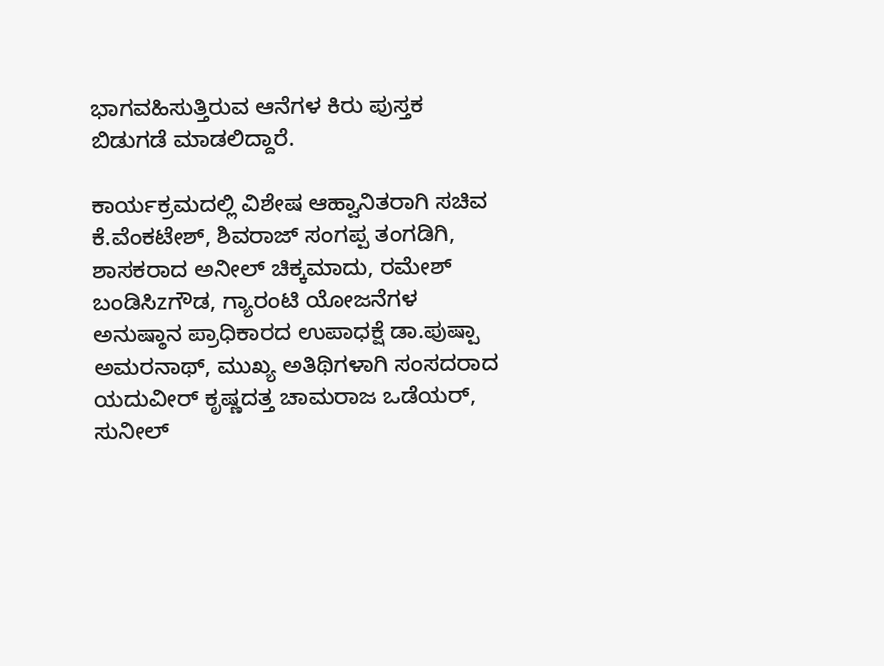ಭಾಗವಹಿಸುತ್ತಿರುವ ಆನೆಗಳ ಕಿರು ಪುಸ್ತಕ ಬಿಡುಗಡೆ ಮಾಡಲಿದ್ದಾರೆ.

ಕಾರ್ಯಕ್ರಮದಲ್ಲಿ ವಿಶೇಷ ಆಹ್ವಾನಿತರಾಗಿ ಸಚಿವ ಕೆ.ವೆಂಕಟೇಶ್, ಶಿವರಾಜ್ ಸಂಗಪ್ಪ ತಂಗಡಿಗಿ, ಶಾಸಕರಾದ ಅನೀಲ್ ಚಿಕ್ಕಮಾದು, ರಮೇಶ್ ಬಂಡಿಸಿzಗೌಡ, ಗ್ಯಾರಂಟಿ ಯೋಜನೆಗಳ ಅನುಷ್ಠಾನ ಪ್ರಾಧಿಕಾರದ ಉಪಾಧಕ್ಷೆ ಡಾ.ಪುಷ್ಪಾ ಅಮರನಾಥ್, ಮುಖ್ಯ ಅತಿಥಿಗಳಾಗಿ ಸಂಸದರಾದ ಯದುವೀರ್ ಕೃಷ್ಣದತ್ತ ಚಾಮರಾಜ ಒಡೆಯರ್, ಸುನೀಲ್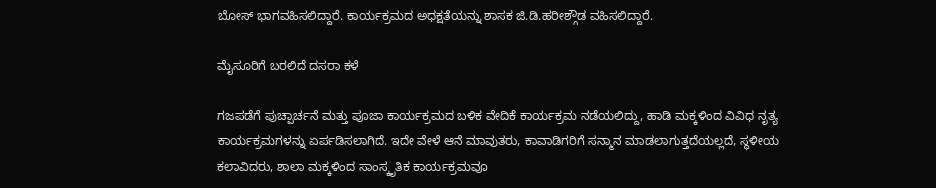ಬೋಸ್ ಭಾಗವಹಿಸಲಿದ್ದಾರೆ. ಕಾರ್ಯಕ್ರಮದ ಅಧಕ್ಷತೆಯನ್ನು ಶಾಸಕ ಜಿ.ಡಿ.ಹರೀಶ್ಗೌಡ ವಹಿಸಲಿದ್ದಾರೆ.

ಮೈಸೂರಿಗೆ ಬರಲಿದೆ ದಸರಾ ಕಳೆ

ಗಜಪಡೆಗೆ ಪುಚ್ಪಾರ್ಚನೆ ಮತ್ತು ಪೂಜಾ ಕಾರ್ಯಕ್ರಮದ ಬಳಿಕ ವೇದಿಕೆ ಕಾರ್ಯಕ್ರಮ ನಡೆಯಲಿದ್ದು, ಹಾಡಿ ಮಕ್ಕಳಿಂದ ವಿವಿಧ ನೃತ್ಯ ಕಾರ್ಯಕ್ರಮಗಳನ್ನು ಏರ್ಪಡಿಸಲಾಗಿದೆ. ಇದೇ ವೇಳೆ ಆನೆ ಮಾವುತರು, ಕಾವಾಡಿಗರಿಗೆ ಸನ್ಮಾನ ಮಾಡಲಾಗುತ್ತದೆಯಲ್ಲದೆ, ಸ್ಥಳೀಯ ಕಲಾವಿದರು, ಶಾಲಾ ಮಕ್ಕಳಿಂದ ಸಾಂಸ್ಕೃತಿಕ ಕಾರ್ಯಕ್ರಮವೂ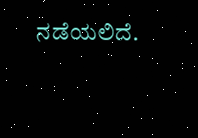ನಡೆಯಲಿದೆ.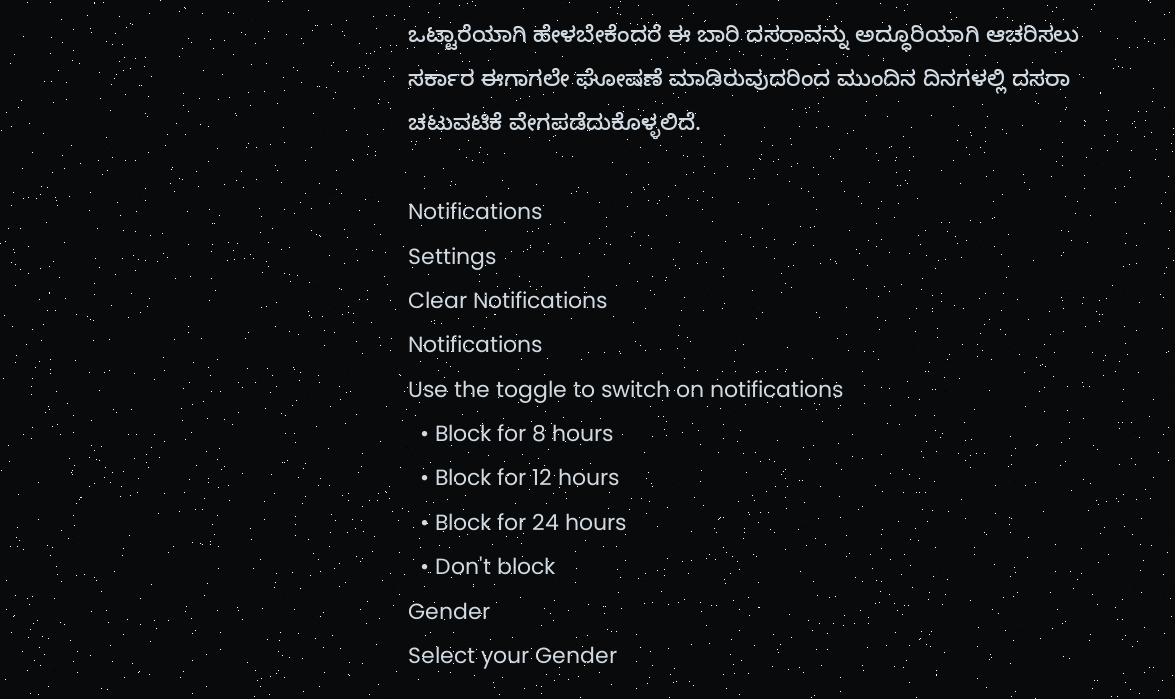ಒಟ್ಟಾರೆಯಾಗಿ ಹೇಳಬೇಕೆಂದರೆ ಈ ಬಾರಿ ದಸರಾವನ್ನು ಅದ್ಧೂರಿಯಾಗಿ ಆಚರಿಸಲು ಸರ್ಕಾರ ಈಗಾಗಲೇ ಘೋಷಣೆ ಮಾಡಿರುವುದರಿಂದ ಮುಂದಿನ ದಿನಗಳಲ್ಲಿ ದಸರಾ ಚಟುವಟಿಕೆ ವೇಗಪಡೆದುಕೊಳ್ಳಲಿದೆ.

Notifications
Settings
Clear Notifications
Notifications
Use the toggle to switch on notifications
  • Block for 8 hours
  • Block for 12 hours
  • Block for 24 hours
  • Don't block
Gender
Select your Gender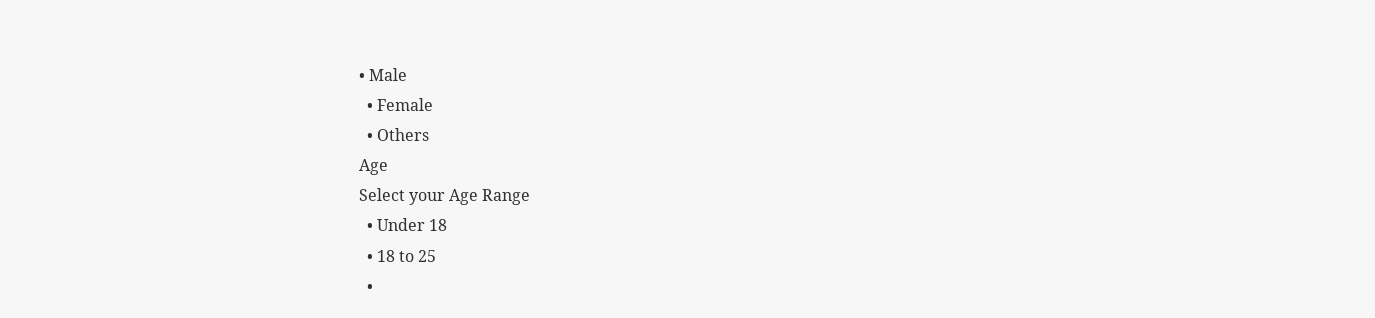• Male
  • Female
  • Others
Age
Select your Age Range
  • Under 18
  • 18 to 25
  •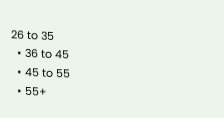26 to 35
  • 36 to 45
  • 45 to 55
  • 55+